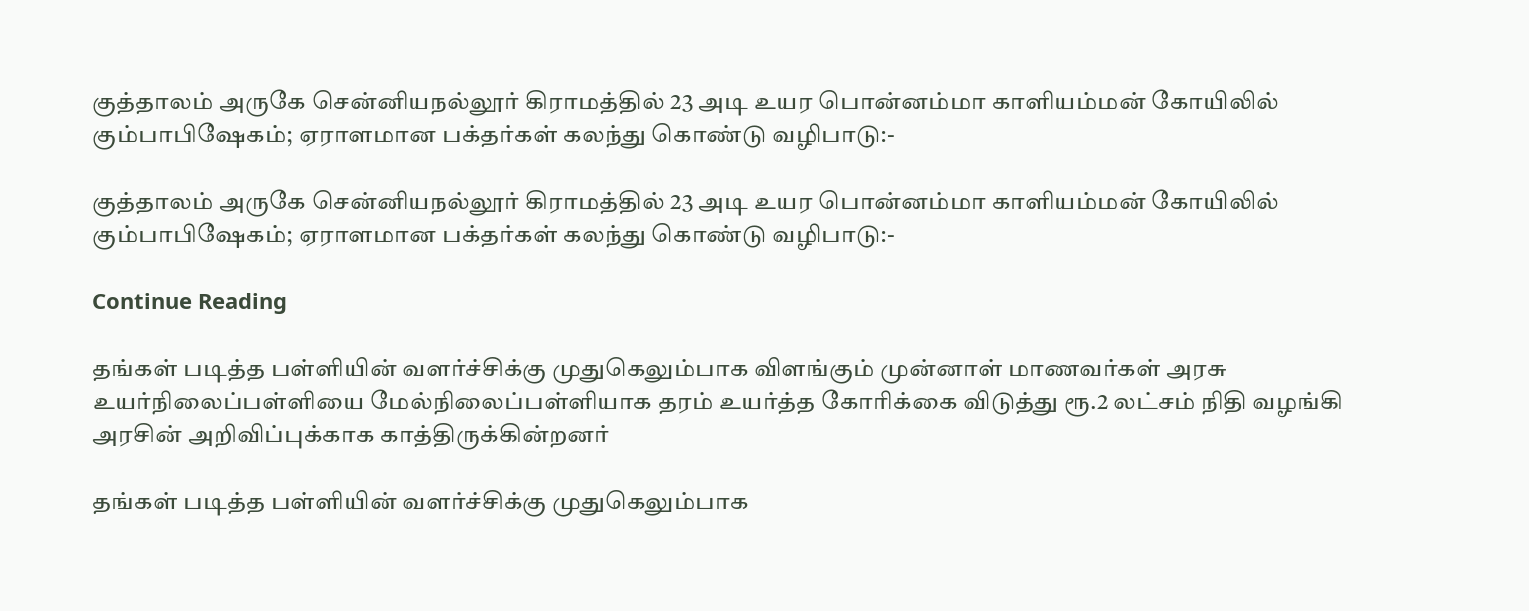குத்தாலம் அருகே சென்னியநல்லூர் கிராமத்தில் 23 அடி உயர பொன்னம்மா காளியம்மன் கோயிலில் கும்பாபிஷேகம்; ஏராளமான பக்தர்கள் கலந்து கொண்டு வழிபாடு:-

குத்தாலம் அருகே சென்னியநல்லூர் கிராமத்தில் 23 அடி உயர பொன்னம்மா காளியம்மன் கோயிலில் கும்பாபிஷேகம்; ஏராளமான பக்தர்கள் கலந்து கொண்டு வழிபாடு:-

Continue Reading

தங்கள் படித்த பள்ளியின் வளர்ச்சிக்கு முதுகெலும்பாக விளங்கும் முன்னாள் மாணவர்கள் அரசு உயர்நிலைப்பள்ளியை மேல்நிலைப்பள்ளியாக தரம் உயர்த்த கோரிக்கை விடுத்து ரூ.2 லட்சம் நிதி வழங்கி அரசின் அறிவிப்புக்காக காத்திருக்கின்றனர்

தங்கள் படித்த பள்ளியின் வளர்ச்சிக்கு முதுகெலும்பாக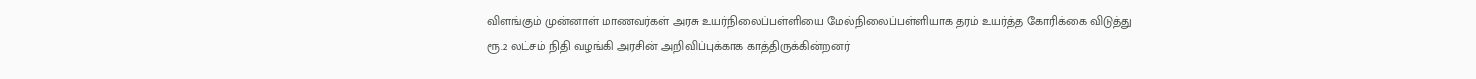விளங்கும் முன்னாள் மாணவர்கள் அரசு உயர்நிலைப்பள்ளியை மேல்நிலைப்பள்ளியாக தரம் உயர்த்த கோரிக்கை விடுத்து ரூ.2 லட்சம் நிதி வழங்கி அரசின் அறிவிப்புக்காக காத்திருக்கின்றனர்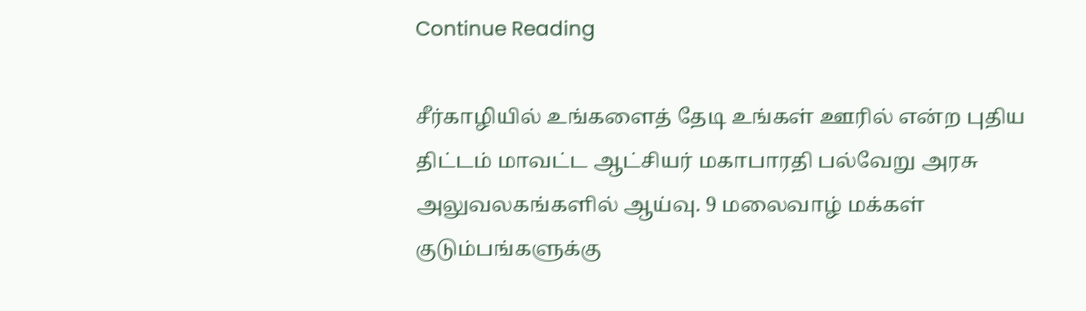Continue Reading

சீர்காழியில் உங்களைத் தேடி உங்கள் ஊரில் என்ற புதிய திட்டம் மாவட்ட ஆட்சியர் மகாபாரதி பல்வேறு அரசு அலுவலகங்களில் ஆய்வு. 9 மலைவாழ் மக்கள் குடும்பங்களுக்கு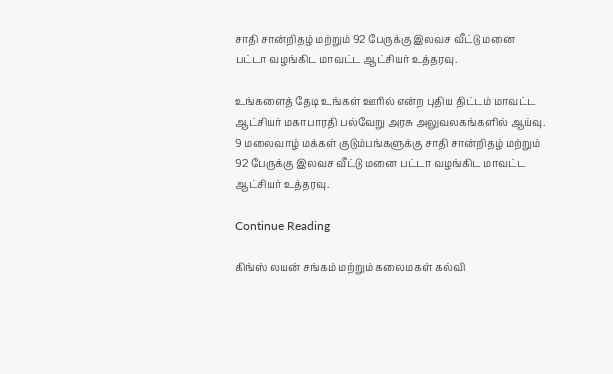சாதி சான்றிதழ் மற்றும் 92 பேருக்கு இலவச வீட்டு மனை பட்டா வழங்கிட மாவட்ட ஆட்சியர் உத்தரவு.

உங்களைத் தேடி உங்கள் ஊரில் என்ற புதிய திட்டம் மாவட்ட ஆட்சியர் மகாபாரதி பல்வேறு அரசு அலுவலகங்களில் ஆய்வு. 9 மலைவாழ் மக்கள் குடும்பங்களுக்கு சாதி சான்றிதழ் மற்றும் 92 பேருக்கு இலவச வீட்டு மனை பட்டா வழங்கிட மாவட்ட ஆட்சியர் உத்தரவு.

Continue Reading

கிங்ஸ் லயன் சங்கம் மற்றும் கலைமகள் கல்வி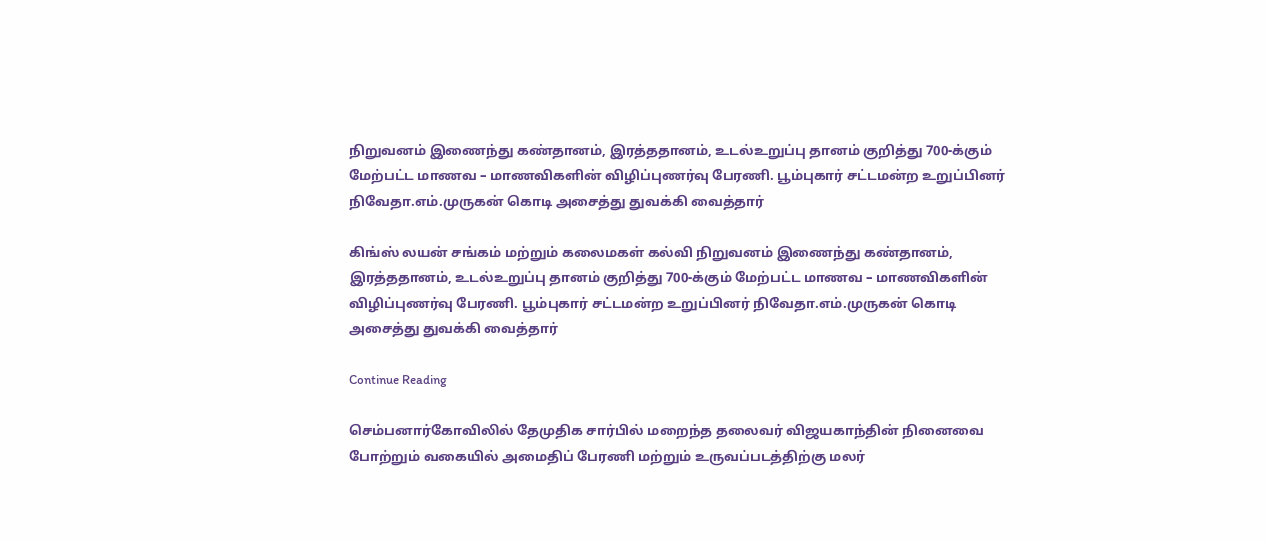நிறுவனம் இணைந்து கண்தானம், இரத்ததானம், உடல்உறுப்பு தானம் குறித்து 700-க்கும் மேற்பட்ட மாணவ – மாணவிகளின் விழிப்புணர்வு பேரணி. பூம்புகார் சட்டமன்ற உறுப்பினர் நிவேதா‌.எம்.முருகன் கொடி அசைத்து துவக்கி வைத்தார்

கிங்ஸ் லயன் சங்கம் மற்றும் கலைமகள் கல்வி நிறுவனம் இணைந்து கண்தானம், இரத்ததானம், உடல்உறுப்பு தானம் குறித்து 700-க்கும் மேற்பட்ட மாணவ – மாணவிகளின் விழிப்புணர்வு பேரணி. பூம்புகார் சட்டமன்ற உறுப்பினர் நிவேதா‌.எம்.முருகன் கொடி அசைத்து துவக்கி வைத்தார்

Continue Reading

செம்பனார்கோவிலில் தேமுதிக சார்பில் மறைந்த தலைவர் விஜயகாந்தின் நினைவை போற்றும் வகையில் அமைதிப் பேரணி மற்றும் உருவப்படத்திற்கு மலர்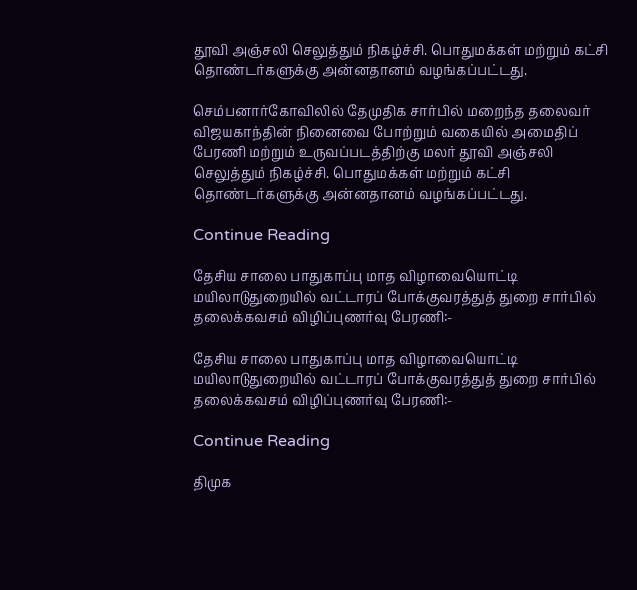தூவி அஞ்சலி செலுத்தும் நிகழ்ச்சி. பொதுமக்கள் மற்றும் கட்சி தொண்டர்களுக்கு அன்னதானம் வழங்கப்பட்டது.

செம்பனார்கோவிலில் தேமுதிக சார்பில் மறைந்த தலைவர் விஜயகாந்தின் நினைவை போற்றும் வகையில் அமைதிப் பேரணி மற்றும் உருவப்படத்திற்கு மலர் தூவி அஞ்சலி செலுத்தும் நிகழ்ச்சி. பொதுமக்கள் மற்றும் கட்சி தொண்டர்களுக்கு அன்னதானம் வழங்கப்பட்டது.

Continue Reading

தேசிய சாலை பாதுகாப்பு மாத விழாவையொட்டி மயிலாடுதுறையில் வட்டாரப் போக்குவரத்துத் துறை சார்பில் தலைக்கவசம் விழிப்புணர்வு பேரணி:-

தேசிய சாலை பாதுகாப்பு மாத விழாவையொட்டி மயிலாடுதுறையில் வட்டாரப் போக்குவரத்துத் துறை சார்பில் தலைக்கவசம் விழிப்புணர்வு பேரணி:-

Continue Reading

திமுக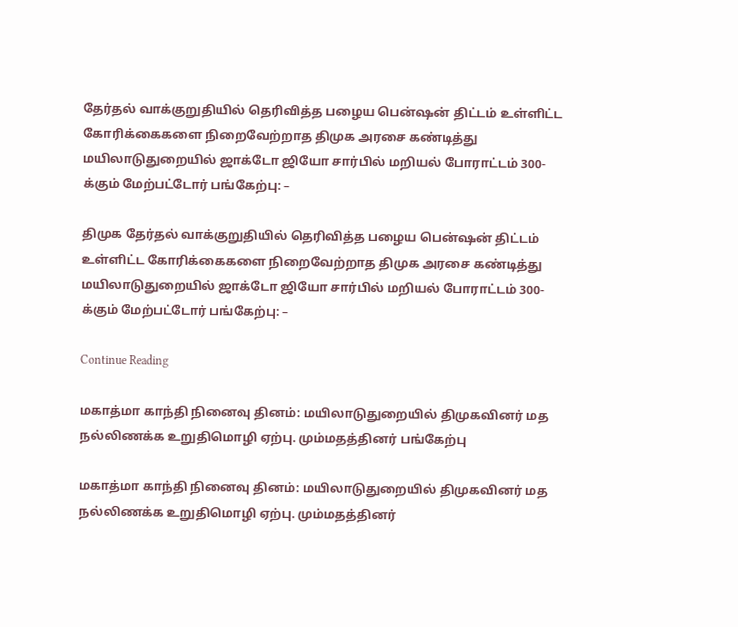தேர்தல் வாக்குறுதியில் தெரிவித்த பழைய பென்ஷன் திட்டம் உள்ளிட்ட கோரிக்கைகளை நிறைவேற்றாத திமுக அரசை கண்டித்து மயிலாடுதுறையில் ஜாக்டோ ஜியோ சார்பில் மறியல் போராட்டம் 300-க்கும் மேற்பட்டோர் பங்கேற்பு: –

திமுக தேர்தல் வாக்குறுதியில் தெரிவித்த பழைய பென்ஷன் திட்டம் உள்ளிட்ட கோரிக்கைகளை நிறைவேற்றாத திமுக அரசை கண்டித்து மயிலாடுதுறையில் ஜாக்டோ ஜியோ சார்பில் மறியல் போராட்டம் 300-க்கும் மேற்பட்டோர் பங்கேற்பு: –

Continue Reading

மகாத்மா காந்தி நினைவு தினம்: மயிலாடுதுறையில் திமுகவினர் மத நல்லிணக்க உறுதிமொழி ஏற்பு. மும்மதத்தினர் பங்கேற்பு

மகாத்மா காந்தி நினைவு தினம்: மயிலாடுதுறையில் திமுகவினர் மத நல்லிணக்க உறுதிமொழி ஏற்பு. மும்மதத்தினர்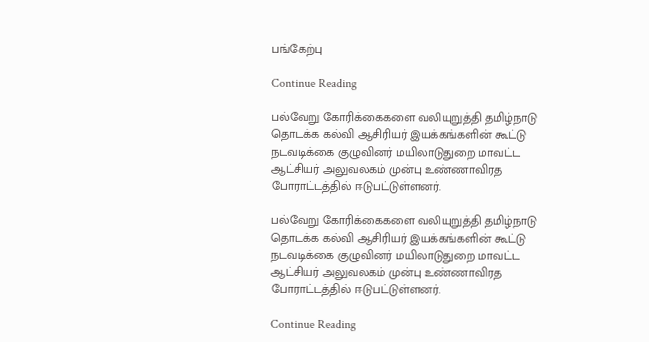பங்கேற்பு

Continue Reading

பல்வேறு கோரிக்கைகளை வலியுறுத்தி தமிழ்நாடு தொடக்க கல்வி ஆசிரியர் இயக்கங்களின் கூட்டு நடவடிக்கை குழுவினர் மயிலாடுதுறை மாவட்ட ஆட்சியர் அலுவலகம் முன்பு உண்ணாவிரத போராட்டத்தில் ஈடுபட்டுள்ளனர்.

பல்வேறு கோரிக்கைகளை வலியுறுத்தி தமிழ்நாடு தொடக்க கல்வி ஆசிரியர் இயக்கங்களின் கூட்டு நடவடிக்கை குழுவினர் மயிலாடுதுறை மாவட்ட ஆட்சியர் அலுவலகம் முன்பு உண்ணாவிரத போராட்டத்தில் ஈடுபட்டுள்ளனர்.

Continue Reading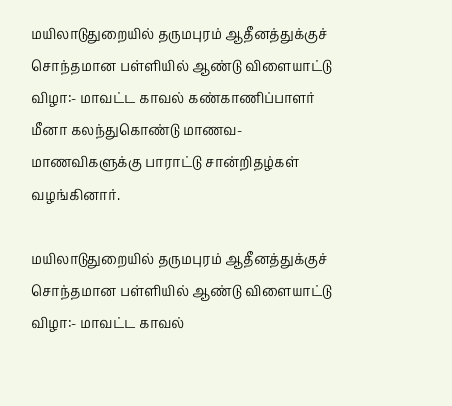மயிலாடுதுறையில் தருமபுரம் ஆதீனத்துக்குச் சொந்தமான பள்ளியில் ஆண்டு விளையாட்டு விழா:- மாவட்ட காவல் கண்காணிப்பாளர் மீனா கலந்துகொண்டு மாணவ-மாணவிகளுக்கு பாராட்டு சான்றிதழ்கள் வழங்கினார்.

மயிலாடுதுறையில் தருமபுரம் ஆதீனத்துக்குச் சொந்தமான பள்ளியில் ஆண்டு விளையாட்டு விழா:- மாவட்ட காவல்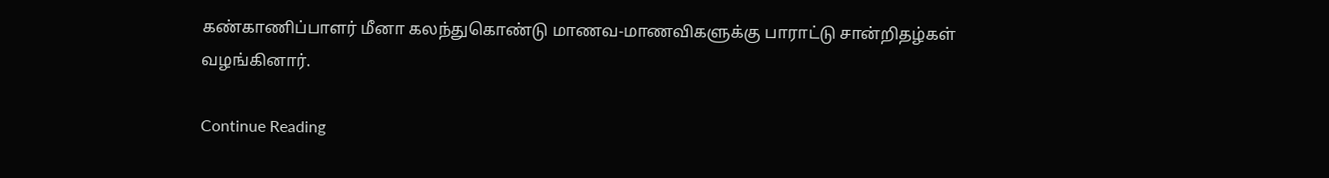கண்காணிப்பாளர் மீனா கலந்துகொண்டு மாணவ-மாணவிகளுக்கு பாராட்டு சான்றிதழ்கள் வழங்கினார்.

Continue Reading